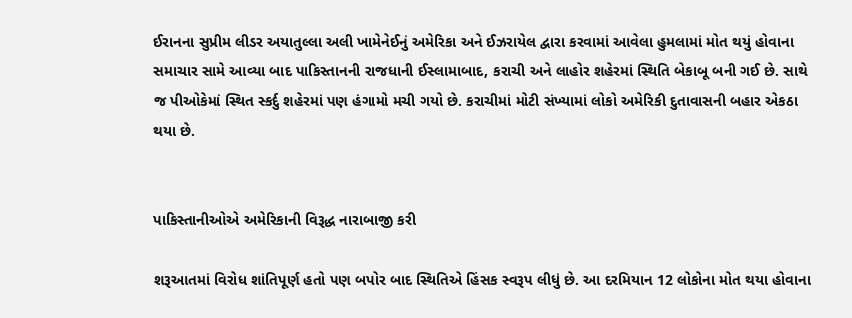ઈરાનના સુપ્રીમ લીડર અયાતુલ્લા અલી ખામેનેઈનું અમેરિકા અને ઈઝરાયેલ દ્વારા કરવામાં આવેલા હુમલામાં મોત થયું હોવાના સમાચાર સામે આવ્યા બાદ પાકિસ્તાનની રાજધાની ઈસ્લામાબાદ, કરાચી અને લાહોર શહેરમાં સ્થિતિ બેકાબૂ બની ગઈ છે. સાથે જ પીઓકેમાં સ્થિત સ્કર્દુ શહેરમાં પણ હંગામો મચી ગયો છે. કરાચીમાં મોટી સંખ્યામાં લોકો અમેરિકી દુતાવાસની બહાર એકઠા થયા છે.


પાકિસ્તાનીઓએ અમેરિકાની વિરૂદ્ધ નારાબાજી કરી

શરૂઆતમાં વિરોધ શાંતિપૂર્ણ હતો પણ બપોર બાદ સ્થિતિએ હિંસક સ્વરૂપ લીધું છે. આ દરમિયાન 12 લોકોના મોત થયા હોવાના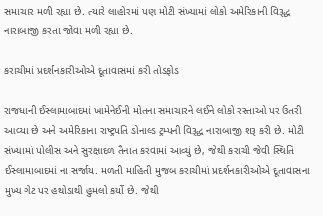સમાચાર મળી રહ્યા છે. ત્યારે લાહોરમાં પણ મોટી સંખ્યામાં લોકો અમેરિકાની વિરૂદ્ધ નારાબાજી કરતા જોવા મળી રહ્યા છે.

કરાચીમાં પ્રદર્શનકારીઓએ દૂતાવાસમાં કરી તોડફોડ

રાજધાની ઈસ્લામાબાદમાં ખામેનેઈની મોતના સમાચારને લઈને લોકો રસ્તાઓ પર ઉતરી આવ્યા છે અને અમેરિકાના રાષ્ટ્રપતિ ડોનાલ્ડ ટ્રમ્પની વિરૂદ્ધ નારાબાજી શરૂ કરી છે. મોટી સંખ્યામાં પોલીસ અને સુરક્ષાદળ તૈનાત કરવામાં આવ્યું છે, જેથી કરાચી જેવી સ્થિતિ ઈસ્લામાબાદમાં ના સર્જાય. મળતી માહિતી મુજબ કરાચીમાં પ્રદર્શનકારીઓએ દૂતાવાસના મુખ્ય ગેટ પર હથોડાથી હુમલો કર્યો છે. જેથી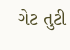ગેટ તુટી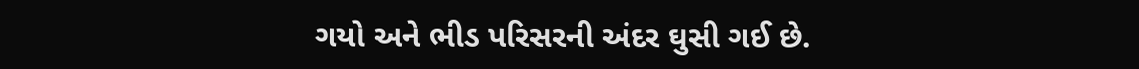ગયો અને ભીડ પરિસરની અંદર ઘુસી ગઈ છે.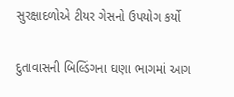સુરક્ષાદળોએ ટીયર ગેસનો ઉપયોગ કર્યો

દુતાવાસની બિલ્ડિંગના ઘણા ભાગમાં આગ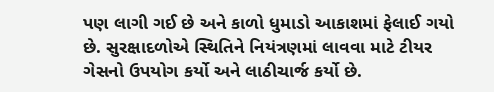પણ લાગી ગઈ છે અને કાળો ધુમાડો આકાશમાં ફેલાઈ ગયો છે. સુરક્ષાદળોએ સ્થિતિને નિયંત્રણમાં લાવવા માટે ટીયર ગેસનો ઉપયોગ કર્યો અને લાઠીચાર્જ કર્યો છે.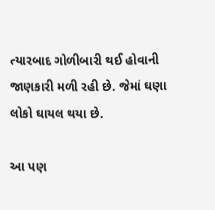ત્યારબાદ ગોળીબારી થઈ હોવાની જાણકારી મળી રહી છે. જેમાં ઘણા લોકો ઘાયલ થયા છે.

આ પણ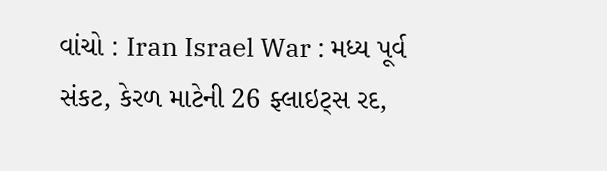વાંચો : Iran Israel War : મધ્ય પૂર્વ સંકટ, કેરળ માટેની 26 ફ્લાઇટ્સ રદ,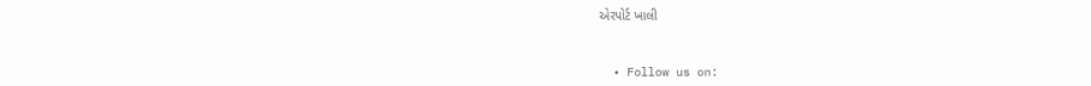એરપોર્ટ ખાલી


  • Follow us on: